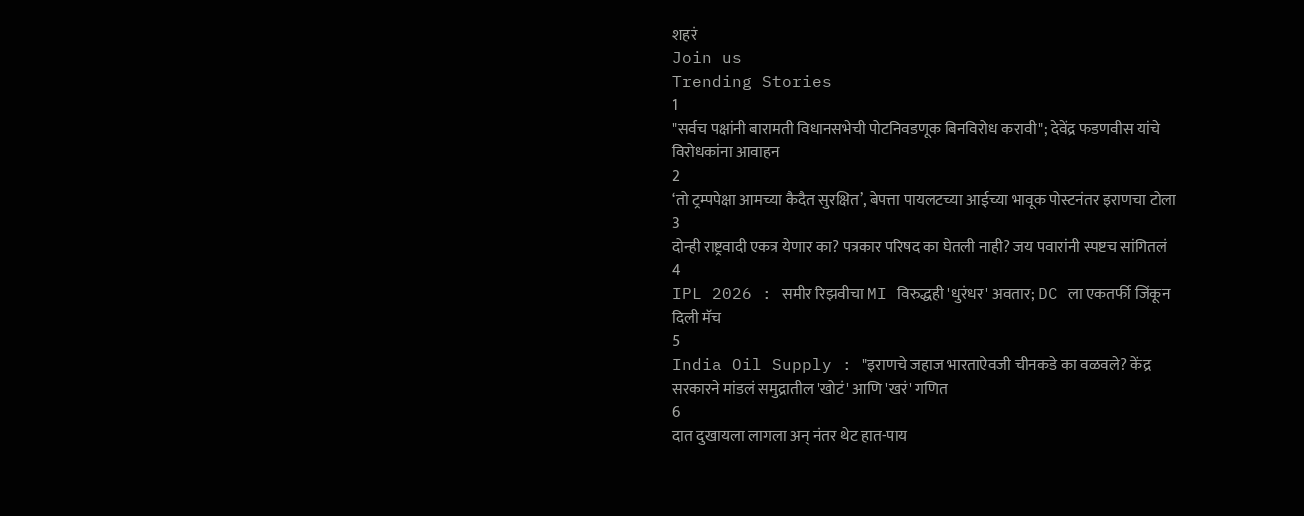शहरं
Join us
Trending Stories
1
"सर्वच पक्षांनी बारामती विधानसभेची पोटनिवडणूक बिनविरोध करावी"; देवेंद्र फडणवीस यांचे विरोधकांना आवाहन
2
‘तो ट्रम्पपेक्षा आमच्या कैदैत सुरक्षित’, बेपत्ता पायलटच्या आईच्या भावूक पोस्टनंतर इराणचा टोला
3
दोन्ही राष्ट्रवादी एकत्र येणार का? पत्रकार परिषद का घेतली नाही? जय पवारांनी स्पष्टच सांगितलं
4
IPL 2026 : समीर रिझवीचा MI विरुद्धही 'धुरंधर' अवतार; DC ला एकतर्फी जिंकून दिली मॅच
5
India Oil Supply : "इराणचे जहाज भारताऐवजी चीनकडे का वळवले? केंद्र सरकारने मांडलं समुद्रातील 'खोटं' आणि 'खरं' गणित
6
दात दुखायला लागला अन् नंतर थेट हात-पाय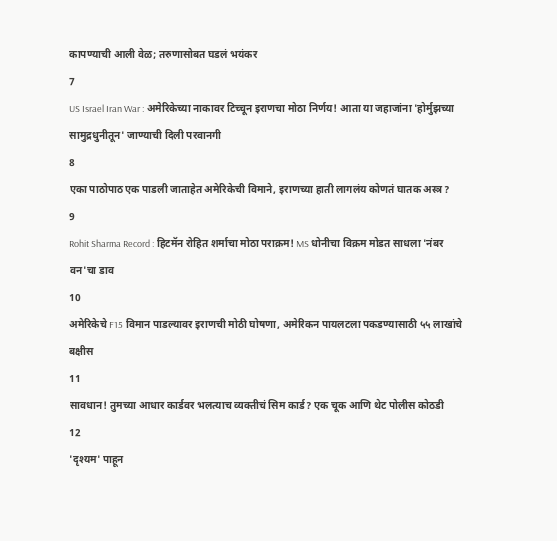कापण्याची आली वेळ; तरुणासोबत घडलं भयंकर
7
US Israel Iran War : अमेरिकेच्या नाकावर टिच्चून इराणचा मोठा निर्णय! आता या जहाजांना 'होर्मुझच्या सामुद्रधुनीतून' जाण्याची दिली परवानगी
8
एका पाठोपाठ एक पाडली जाताहेत अमेरिकेची विमाने, इराणच्या हाती लागलंय कोणतं घातक अस्त्र?
9
Rohit Sharma Record : हिटमॅन रोहित शर्माचा मोठा पराक्रम! MS धोनीचा विक्रम मोडत साधला 'नंबर वन'चा डाव
10
अमेरिकेचे F15 विमान पाडल्यावर इराणची मोठी घोषणा, अमेरिकन पायलटला पकडण्यासाठी ५५ लाखांचे बक्षीस
11
सावधान! तुमच्या आधार कार्डवर भलत्याच व्यक्तीचं सिम कार्ड? एक चूक आणि थेट पोलीस कोठडी
12
'दृश्यम' पाहून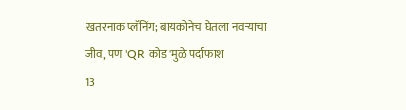खतरनाक प्लॅनिंग; बायकोनेच घेतला नवऱ्याचा जीव, पण 'QR कोड'मुळे पर्दाफाश
13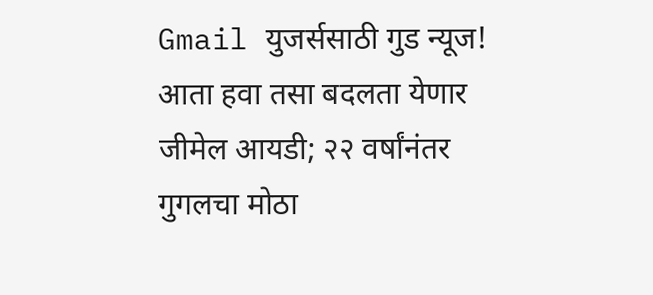Gmail युजर्ससाठी गुड न्यूज! आता हवा तसा बदलता येणार जीमेल आयडी; २२ वर्षांनंतर गुगलचा मोठा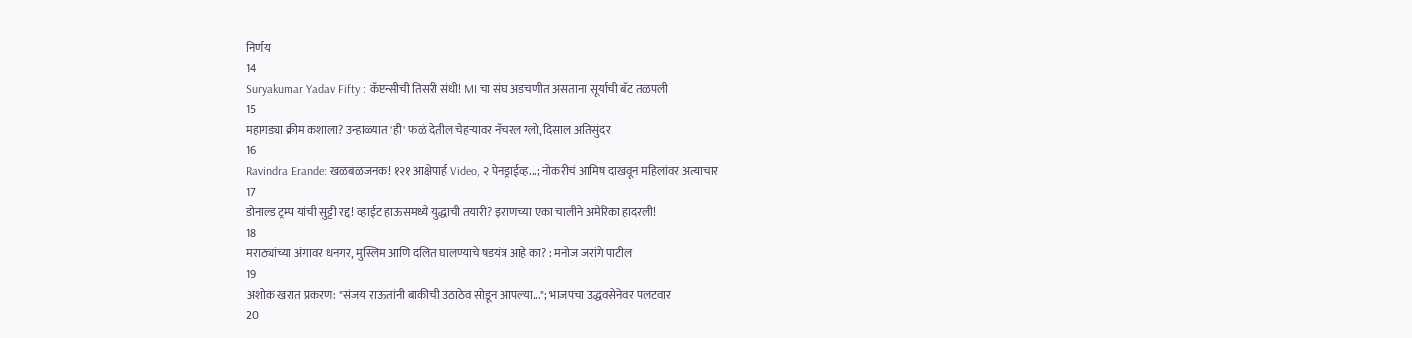निर्णय
14
Suryakumar Yadav Fifty : कॅप्टन्सीची तिसरी संधी! MI चा संघ अडचणीत असताना सूर्याची बॅट तळपली
15
महागड्या क्रीम कशाला? उन्हाळ्यात 'ही' फळं देतील चेहऱ्यावर नॅचरल ग्लो, दिसाल अतिसुंदर
16
Ravindra Erande: खळबळजनक! १२१ आक्षेपार्ह Video, २ पेनड्राईव्ह...; नोकरीचं आमिष दाखवून महिलांवर अत्याचार
17
डोनाल्ड ट्रम्प यांची सुट्टी रद्द! व्हाईट हाऊसमध्ये युद्धाची तयारी? इराणच्या एका चालीने अमेरिका हादरली!
18
मराठ्यांच्या अंगावर धनगर, मुस्लिम आणि दलित घालण्याचे षडयंत्र आहे का? : मनोज जरांगे पाटील
19
अशोक खरात प्रकरण: "संजय राऊतांनी बाकीची उठाठेव सोडून आपल्या..."; भाजपचा उद्धवसेनेवर पलटवार
20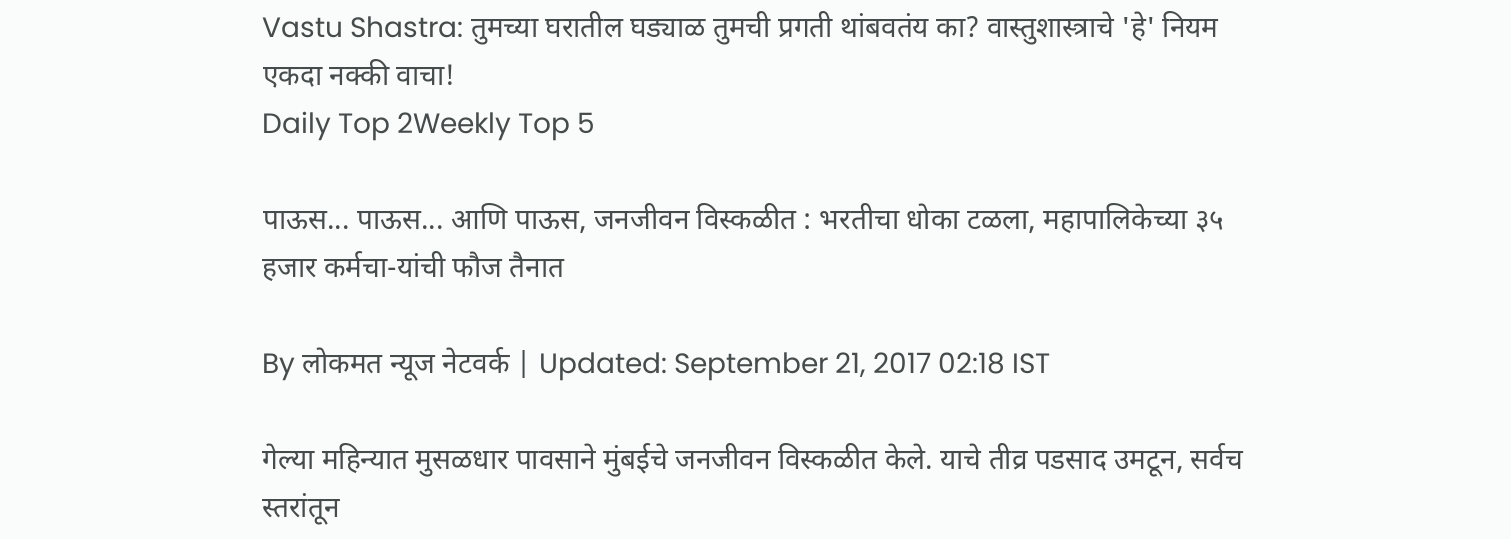Vastu Shastra: तुमच्या घरातील घड्याळ तुमची प्रगती थांबवतंय का? वास्तुशास्त्राचे 'हे' नियम एकदा नक्की वाचा!
Daily Top 2Weekly Top 5

पाऊस... पाऊस... आणि पाऊस, जनजीवन विस्कळीत : भरतीचा धोका टळला, महापालिकेच्या ३५ हजार कर्मचा-यांची फौज तैनात

By लोकमत न्यूज नेटवर्क | Updated: September 21, 2017 02:18 IST

गेल्या महिन्यात मुसळधार पावसाने मुंबईचे जनजीवन विस्कळीत केले. याचे तीव्र पडसाद उमटून, सर्वच स्तरांतून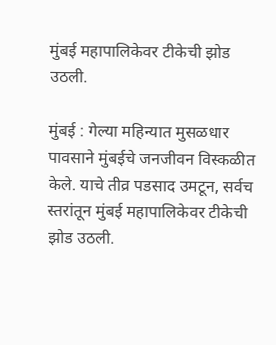मुंबई महापालिकेवर टीकेची झोड उठली.

मुंबई : गेल्या महिन्यात मुसळधार पावसाने मुंबईचे जनजीवन विस्कळीत केले. याचे तीव्र पडसाद उमटून, सर्वच स्तरांतून मुंबई महापालिकेवर टीकेची झोड उठली.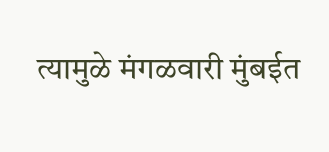त्यामुळे मंगळवारी मुंबईत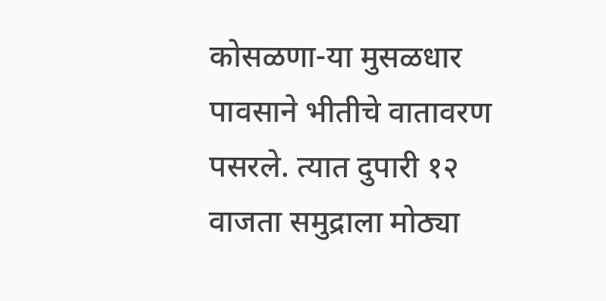कोसळणा-या मुसळधार पावसाने भीतीचे वातावरण पसरले. त्यात दुपारी १२ वाजता समुद्राला मोठ्या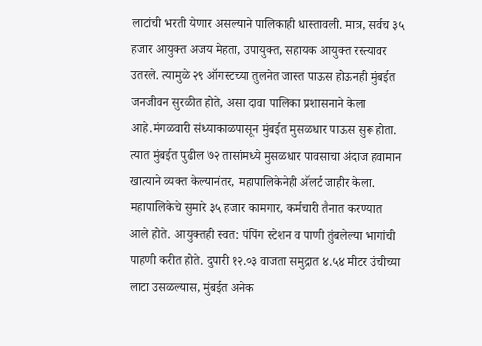लाटांची भरती येणार असल्याने पालिकाही धास्तावली. मात्र, सर्वच ३५ हजार आयुक्त अजय मेहता, उपायुक्त, सहायक आयुक्त रस्त्यावर उतरले. त्यामुळे २९ ऑगस्टच्या तुलनेत जास्त पाऊस होऊनही मुंबईत जनजीवन सुरळीत होते, असा दावा पालिका प्रशासनाने केला आहे.मंगळवारी संध्याकाळपासून मुंबईत मुसळधार पाऊस सुरू होता. त्यात मुंबईत पुढील ७२ तासांमध्ये मुसळधार पावसाचा अंदाज हवामान खात्याने व्यक्त केल्यानंतर, महापालिकेनेही अ‍ॅलर्ट जाहीर केला. महापालिकेचे सुमारे ३५ हजार कामगार, कर्मचारी तैनात करण्यात आले होते. आयुक्तही स्वत: पंपिंग स्टेशन व पाणी तुंबलेल्या भागांची पाहणी करीत होते. दुपारी १२.०३ वाजता समुद्रात ४.५४ मीटर उंचीच्या लाटा उसळल्यास, मुंबईत अनेक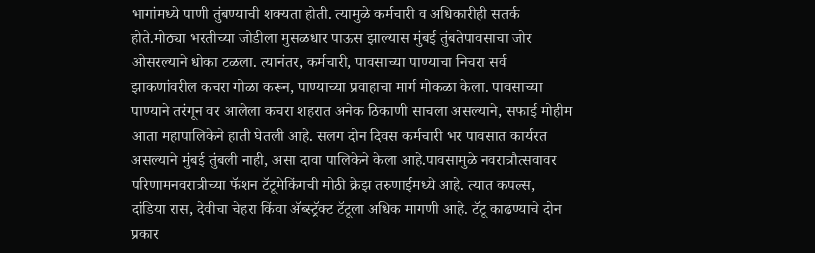भागांमध्ये पाणी तुंबण्याची शक्यता होती. त्यामुळे कर्मचारी व अधिकारीही सतर्क होते.मोठ्या भरतीच्या जोडीला मुसळधार पाऊस झाल्यास मुंबई तुंबतेपावसाचा जोर ओसरल्याने धोका टळला. त्यानंतर, कर्मचारी, पावसाच्या पाण्याचा निचरा सर्व झाकणांवरील कचरा गोळा करून, पाण्याच्या प्रवाहाचा मार्ग मोकळा केला. पावसाच्या पाण्याने तरंगून वर आलेला कचरा शहरात अनेक ठिकाणी साचला असल्याने, सफाई मोहीम आता महापालिकेने हाती घेतली आहे. सलग दोन दिवस कर्मचारी भर पावसात कार्यरत असल्याने मुंबई तुंबली नाही, असा दावा पालिकेने केला आहे.पावसामुळे नवरात्रौत्सवावर परिणामनवरात्रीच्या फॅशन टॅटूमेकिंगची मोठी क्रेझ तरुणाईमध्ये आहे. त्यात कपल्स, दांडिया रास, देवीचा चेहरा किंवा अ‍ॅब्स्ट्रॅक्ट टॅटूला अधिक मागणी आहे. टॅटू काढण्याचे दोन प्रकार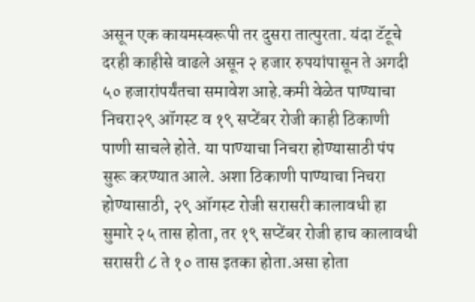असून एक कायमस्वरूपी तर दुसरा तात्पुरता. यंदा टॅटूचे दरही काहीसे वाढले असून २ हजार रुपयांपासून ते अगदी ५० हजारांपर्यंतचा समावेश आहे.कमी वेळेत पाण्याचा निचरा२९ ऑगस्ट व १९ सप्टेंबर रोजी काही ठिकाणी पाणी साचले होते. या पाण्याचा निचरा होण्यासाठी पंप सुरू करण्यात आले. अशा ठिकाणी पाण्याचा निचरा होण्यासाठी, २९ ऑगस्ट रोजी सरासरी कालावधी हा सुमारे २५ तास होता, तर १९ सप्टेंबर रोजी हाच कालावधी सरासरी ८ ते १० तास इतका होता.असा होता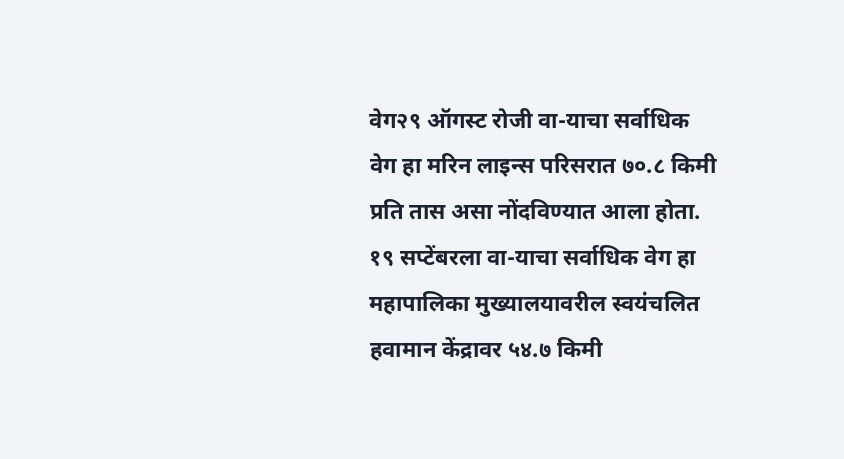वेग२९ ऑगस्ट रोजी वा-याचा सर्वाधिक वेग हा मरिन लाइन्स परिसरात ७०.८ किमी प्रति तास असा नोंदविण्यात आला होता. १९ सप्टेंबरला वा-याचा सर्वाधिक वेग हा महापालिका मुख्यालयावरील स्वयंचलित हवामान केंद्रावर ५४.७ किमी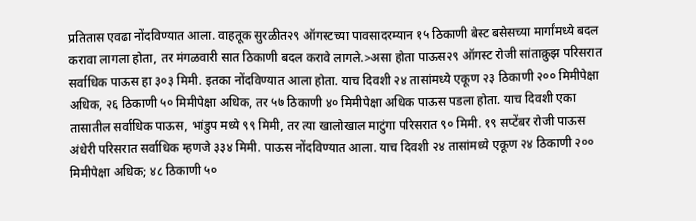प्रतितास एवढा नोंदविण्यात आला. वाहतूक सुरळीत२९ ऑगस्टच्या पावसादरम्यान १५ ठिकाणी बेस्ट बसेसच्या मार्गांमध्ये बदल करावा लागला होता, तर मंगळवारी सात ठिकाणी बदल करावे लागले.>असा होता पाऊस२९ ऑगस्ट रोजी सांताक्रुझ परिसरात सर्वाधिक पाऊस हा ३०३ मिमी. इतका नोंदविण्यात आला होता. याच दिवशी २४ तासांमध्ये एकूण २३ ठिकाणी २०० मिमीपेक्षा अधिक, २६ ठिकाणी ५० मिमीपेक्षा अधिक, तर ५७ ठिकाणी ४० मिमीपेक्षा अधिक पाऊस पडला होता. याच दिवशी एका तासातील सर्वाधिक पाऊस, भांडुप मध्ये ९९ मिमी, तर त्या खालोखाल माटुंगा परिसरात ९० मिमी. १९ सप्टेंबर रोजी पाऊस अंधेरी परिसरात सर्वाधिक म्हणजे ३३४ मिमी. पाऊस नोंदविण्यात आला. याच दिवशी २४ तासांमध्ये एकूण २४ ठिकाणी २०० मिमीपेक्षा अधिक; ४८ ठिकाणी ५०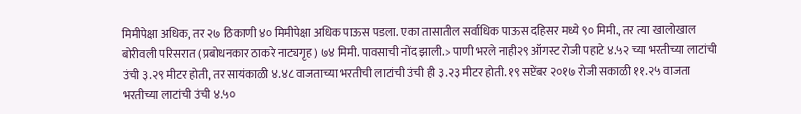मिमीपेक्षा अधिक, तर २७ ठिकाणी ४० मिमीपेक्षा अधिक पाऊस पडला. एका तासातील सर्वाधिक पाऊस दहिसर मध्ये ९० मिमी., तर त्या खालोखाल बोरीवली परिसरात (प्रबोधनकार ठाकरे नाट्यगृह) ७४ मिमी. पावसाची नोंद झाली.> पाणी भरले नाही२९ ऑगस्ट रोजी पहाटे ४.५२ च्या भरतीच्या लाटांची उंची ३.२९ मीटर होती, तर सायंकाळी ४.४८ वाजताच्या भरतीची लाटांची उंची ही ३.२३ मीटर होती. १९ सप्टेंबर २०१७ रोजी सकाळी ११.२५ वाजता भरतीच्या लाटांची उंची ४.५०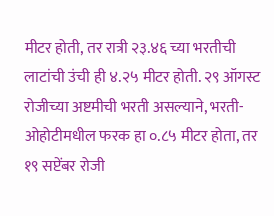मीटर होती, तर रात्री २३.४६ च्या भरतीची लाटांची उंची ही ४.२५ मीटर होती. २९ ऑगस्ट रोजीच्या अष्टमीची भरती असल्याने, भरती-ओहोटीमधील फरक हा ०.८५ मीटर होता, तर १९ सप्टेंबर रोजी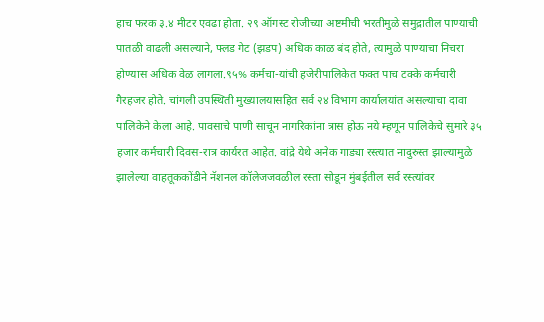हाच फरक ३.४ मीटर एवढा होता. २९ ऑगस्ट रोजीच्या अष्टमीची भरतीमुळे समुद्रातील पाण्याची पातळी वाढली असल्याने, फ्लड गेट (झडप) अधिक काळ बंद होते, त्यामुळे पाण्याचा निचरा होण्यास अधिक वेळ लागला.९५% कर्मचा-यांची हजेरीपालिकेत फक्त पाच टक्के कर्मचारी गैरहजर होते. चांगली उपस्थिती मुख्यालयासहित सर्व २४ विभाग कार्यालयांत असल्याचा दावा पालिकेने केला आहे. पावसाचे पाणी साचून नागरिकांना त्रास होऊ नये म्हणून पालिकेचे सुमारे ३५ हजार कर्मचारी दिवस-रात्र कार्यरत आहेत. वांद्रे येथे अनेक गाड्या रस्त्यात नादुरुस्त झाल्यामुळे झालेल्या वाहतूककोंडीने नॅशनल कॉलेजजवळील रस्ता सोडून मुंबईतील सर्व रस्त्यांवर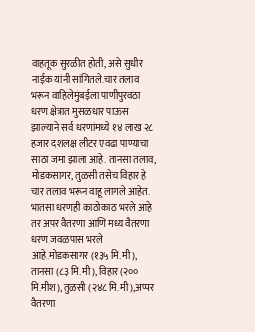वाहतूक सुरळीत होती, असे सुधीर नाईक यांनी सांगितले.चार तलाव भरून वाहिलेमुंबईला पाणीपुरवठा धरण क्षेत्रात मुसळधार पाऊस झाल्याने सर्व धरणांमध्ये १४ लाख २८ हजार दशलक्ष लीटर एवढा पाण्याचा साठा जमा झाला आहे. तानसा तलाव, मोडकसागर, तुळसी तसेच विहार हे चार तलाव भरून वाहू लागले आहेत. भातसा धरणही काठोकाठ भरले आहे तर अपर वैतरणा आणि मध्य वैतरणा धरण जवळपास भरले आहे.मोडकसागर (१३५ मि.मी), तानसा (८३ मि.मी), विहार (२०० मि.मीश), तुळसी (२४८ मि.मी),अप्पर वैतरणा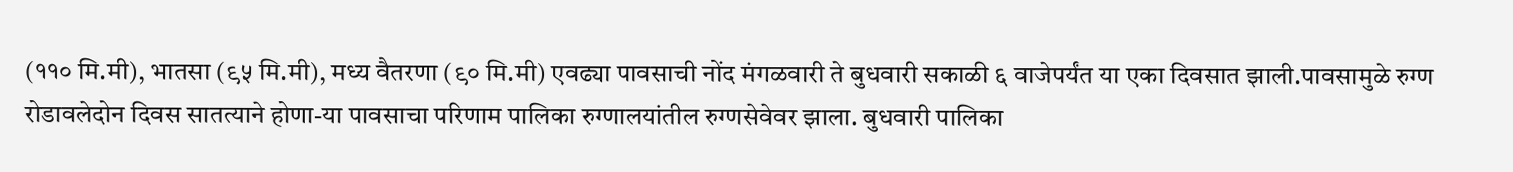(११० मि.मी), भातसा (९५ मि.मी), मध्य वैतरणा (९० मि.मी) एवढ्या पावसाची नोंद मंगळवारी ते बुधवारी सकाळी ६ वाजेपर्यंत या एका दिवसात झाली.पावसामुळे रुग्ण रोडावलेदोन दिवस सातत्याने होणा-या पावसाचा परिणाम पालिका रुग्णालयांतील रुग्णसेवेवर झाला. बुधवारी पालिका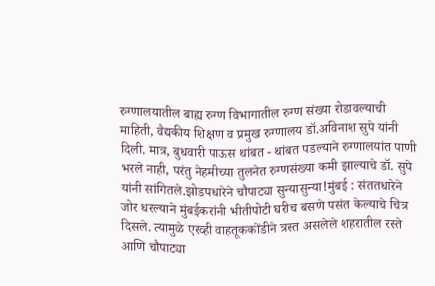रुग्णालयातील बाह्य रुग्ण विभागातील रुग्ण संख्या रोडावल्याची माहिती, वैद्यकीय शिक्षण व प्रमुख रुग्णालय डॉ.अविनाश सुपे यांनी दिली. मात्र, बुधवारी पाऊस थांबत - थांबत पडल्याने रुग्णालयांत पाणी भरले नाही, परंतु नेहमीच्या तुलनेत रुग्णसंख्या कमी झाल्याचे डॉ. सुपे यांनी सांगितले.झोडपधारेने चौपाट्या सुन्यासुन्या!मुंबई : संततधारेने जोर धरल्याने मुंबईकरांनी भीतीपोटी घरीच बसणे पसंत केल्याचे चित्र दिसले. त्यामुळे एरव्ही वाहतूककोंडीने त्रस्त असलेले शहरातील रस्ते आणि चौपाट्या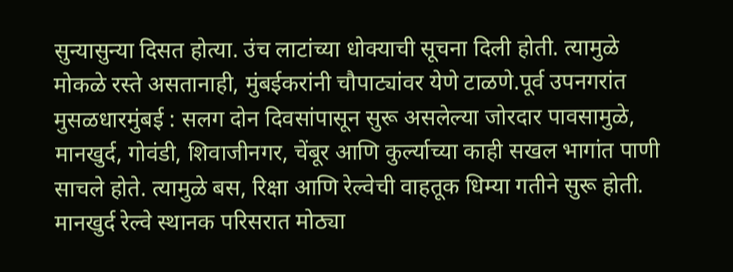सुन्यासुन्या दिसत होत्या. उंच लाटांच्या धोक्याची सूचना दिली होती. त्यामुळे मोकळे रस्ते असतानाही, मुंबईकरांनी चौपाट्यांवर येणे टाळणे.पूर्व उपनगरांत मुसळधारमुंबई : सलग दोन दिवसांपासून सुरू असलेल्या जोरदार पावसामुळे, मानखुर्द, गोवंडी, शिवाजीनगर, चेंबूर आणि कुर्ल्याच्या काही सखल भागांत पाणी साचले होते. त्यामुळे बस, रिक्षा आणि रेल्वेची वाहतूक धिम्या गतीने सुरू होती. मानखुर्द रेल्वे स्थानक परिसरात मोठ्या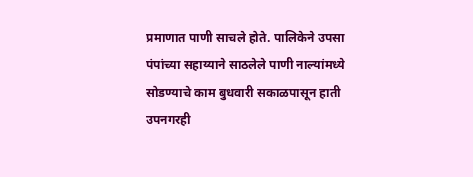प्रमाणात पाणी साचले होते. पालिकेने उपसा पंपांच्या सहाय्याने साठलेले पाणी नाल्यांमध्ये सोडण्याचे काम बुधवारी सकाळपासून हाती उपनगरही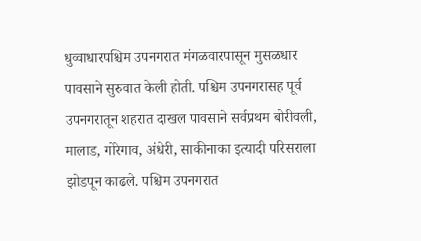धुव्वाधारपश्चिम उपनगरात मंगळवारपासून मुसळधार पावसाने सुरुवात केली होती. पश्चिम उपनगरासह पूर्व उपनगरातून शहरात दाखल पावसाने सर्वप्रथम बोरीवली, मालाड, गोरेगाव, अंधेरी, साकीनाका इत्यादी परिसराला झोडपून काढले. पश्चिम उपनगरात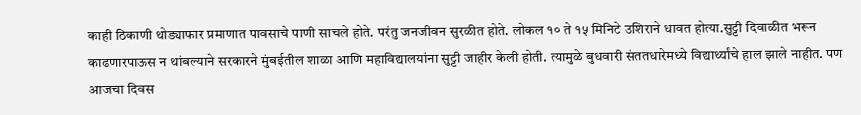काही ठिकाणी थोड्याफार प्रमाणात पावसाचे पाणी साचले होते. परंतु जनजीवन सुरळीत होते. लोकल १० ते १५ मिनिटे उशिराने धावत होत्या.सुट्टी दिवाळीत भरून काढणारपाऊस न थांबल्याने सरकारने मुंबईतील शाळा आणि महाविद्यालयांना सुट्टी जाहीर केली होती. त्यामुळे बुधवारी संततधारेमध्ये विद्यार्थ्यांचे हाल झाले नाहीत. पण आजचा दिवस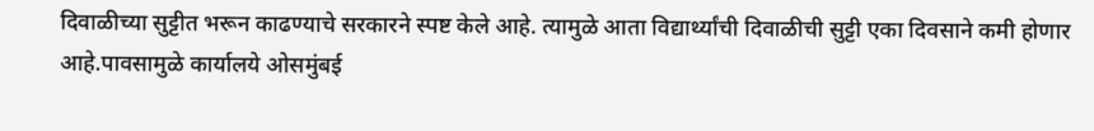दिवाळीच्या सुट्टीत भरून काढण्याचे सरकारने स्पष्ट केले आहे. त्यामुळे आता विद्यार्थ्यांची दिवाळीची सुट्टी एका दिवसाने कमी होणार आहे.पावसामुळे कार्यालये ओसमुंबई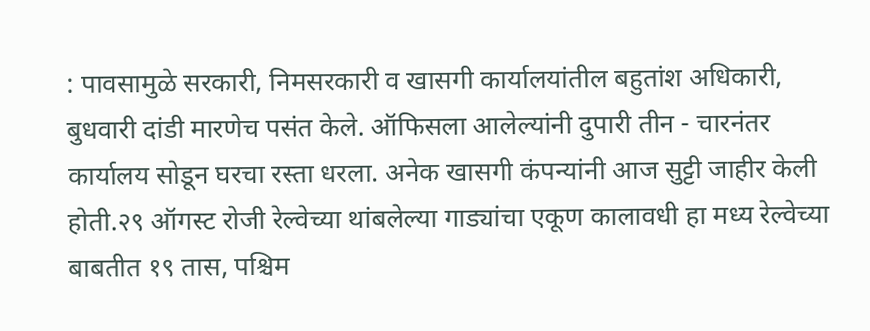: पावसामुळे सरकारी, निमसरकारी व खासगी कार्यालयांतील बहुतांश अधिकारी, बुधवारी दांडी मारणेच पसंत केले. ऑफिसला आलेल्यांनी दुपारी तीन - चारनंतर कार्यालय सोडून घरचा रस्ता धरला. अनेक खासगी कंपन्यांनी आज सुट्टी जाहीर केली होती.२९ ऑगस्ट रोजी रेल्वेच्या थांबलेल्या गाड्यांचा एकूण कालावधी हा मध्य रेल्वेच्या बाबतीत १९ तास, पश्चिम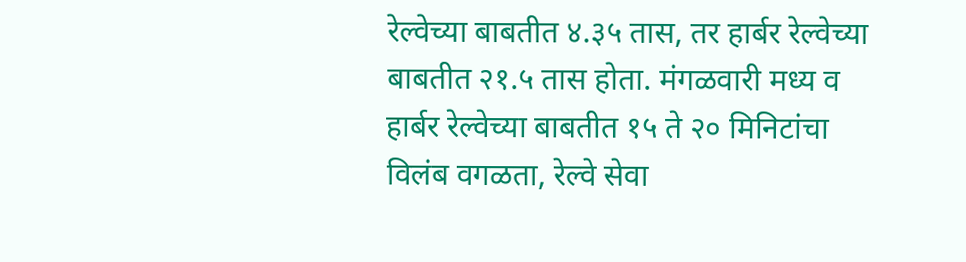रेल्वेच्या बाबतीत ४.३५ तास, तर हार्बर रेल्वेच्या बाबतीत २१.५ तास होता. मंगळवारी मध्य व हार्बर रेल्वेच्या बाबतीत १५ ते २० मिनिटांचा विलंब वगळता, रेल्वे सेवा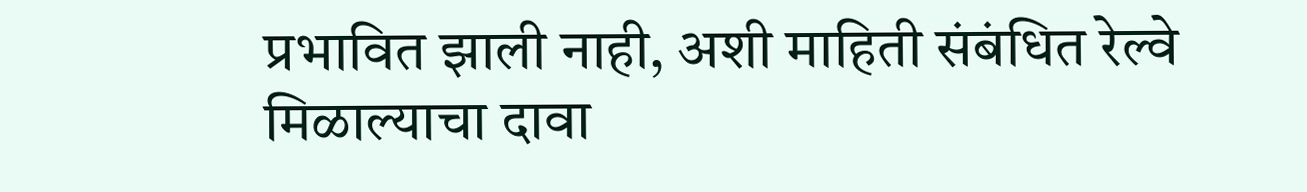प्रभावित झाली नाही, अशी माहिती संबंधित रेल्वे मिळाल्याचा दावा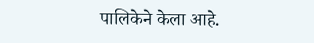पालिकेने केला आहे.